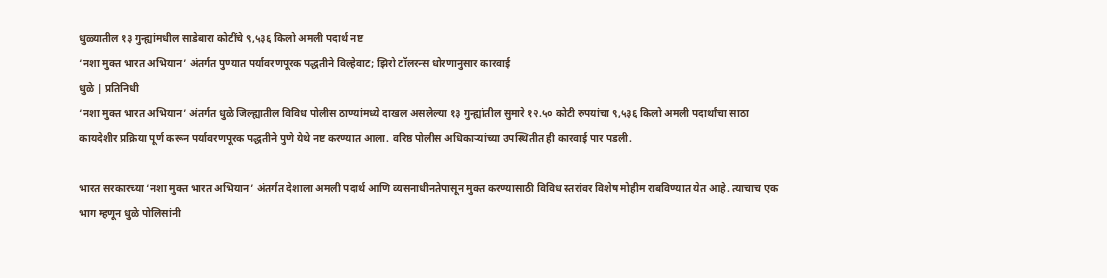धुळ्यातील १३ गुन्ह्यांमधील साडेबारा कोटींचे ९,५३६ किलो अमली पदार्थ नष्ट
‘नशा मुक्त भारत अभियान’ अंतर्गत पुण्यात पर्यावरणपूरक पद्धतीने विल्हेवाट; झिरो टॉलरन्स धोरणानुसार कारवाई
धुळे | प्रतिनिधी
‘नशा मुक्त भारत अभियान’ अंतर्गत धुळे जिल्ह्यातील विविध पोलीस ठाण्यांमध्ये दाखल असलेल्या १३ गुन्ह्यांतील सुमारे १२.५० कोटी रुपयांचा ९,५३६ किलो अमली पदार्थांचा साठा कायदेशीर प्रक्रिया पूर्ण करून पर्यावरणपूरक पद्धतीने पुणे येथे नष्ट करण्यात आला. वरिष्ठ पोलीस अधिकाऱ्यांच्या उपस्थितीत ही कारवाई पार पडली.

भारत सरकारच्या ‘नशा मुक्त भारत अभियान’ अंतर्गत देशाला अमली पदार्थ आणि व्यसनाधीनतेपासून मुक्त करण्यासाठी विविध स्तरांवर विशेष मोहीम राबविण्यात येत आहे. त्याचाच एक भाग म्हणून धुळे पोलिसांनी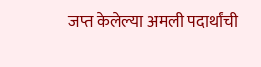जप्त केलेल्या अमली पदार्थांची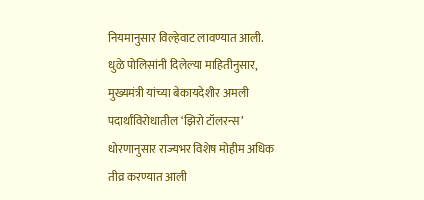नियमानुसार विल्हेवाट लावण्यात आली.
धुळे पोलिसांनी दिलेल्या माहितीनुसार, मुख्यमंत्री यांच्या बेकायदेशीर अमली पदार्थांविरोधातील ‘झिरो टॉलरन्स’ धोरणानुसार राज्यभर विशेष मोहीम अधिक तीव्र करण्यात आली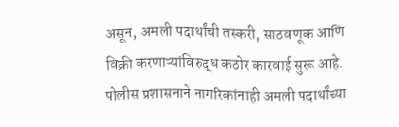असून, अमली पदार्थांची तस्करी, साठवणूक आणि विक्री करणाऱ्यांविरुद्ध कठोर कारवाई सुरू आहे.
पोलीस प्रशासनाने नागरिकांनाही अमली पदार्थांच्या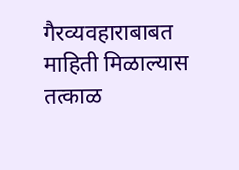गैरव्यवहाराबाबत माहिती मिळाल्यास तत्काळ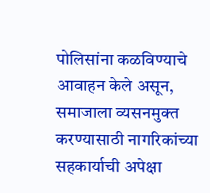पोलिसांना कळविण्याचे आवाहन केले असून, समाजाला व्यसनमुक्त करण्यासाठी नागरिकांच्या सहकार्याची अपेक्षा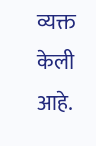व्यक्त केली आहे.